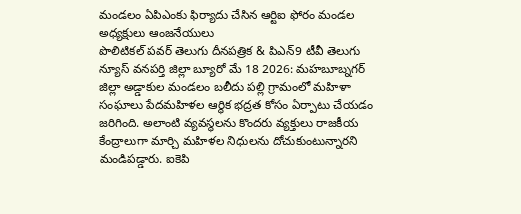మండలం ఏపిఎంకు ఫిర్యాదు చేసిన ఆర్టిఐ ఫోరం మండల అధ్యక్షులు ఆంజనేయులు
పొలిటికల్ పవర్ తెలుగు దీనపత్రిక & పిఎన్9 టీవీ తెలుగు న్యూస్ వనపర్తి జిల్లా బ్యూరో మే 18 2026: మహబూబ్నగర్ జిల్లా అడ్డాకుల మండలం బలీదు పల్లి గ్రామంలో మహిళా సంఘాలు పేదమహిళల ఆర్థిక భద్రత కోసం ఏర్పాటు చేయడం జరిగింది. అలాంటి వ్యవస్థలను కొందరు వ్యక్తులు రాజకీయ కేంద్రాలుగా మార్చి మహిళల నిధులను దోచుకుంటున్నారని మండిపడ్డారు. ఐకెపి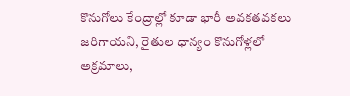కొనుగోలు కేంద్రాల్లో కూడా భారీ అవకతవకలు జరిగాయని, రైతుల ధాన్యం కొనుగోళ్లలో అక్రమాలు,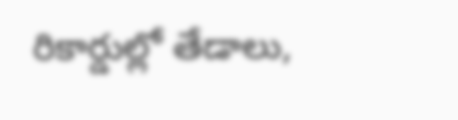రికార్డుల్లో తేడాలు,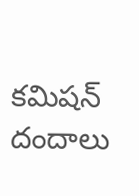కమిషన్ దందాలు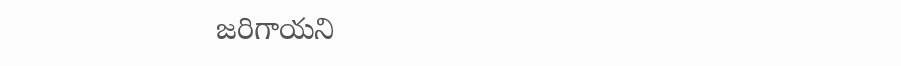జరిగాయని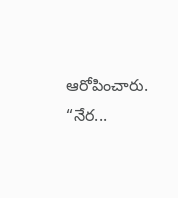ఆరోపించారు. “నేర...